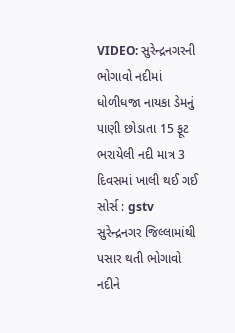VIDEO: સુરેન્દ્રનગરની ભોગાવો નદીમાં ધોળીધજા નાયકા ડેમનું પાણી છોડાતા 15 ફૂટ ભરાયેલી નદી માત્ર 3 દિવસમાં ખાલી થઈ ગઈ
સોર્સ : gstv
સુરેન્દ્રનગર જિલ્લામાંથી પસાર થતી ભોગાવો નદીને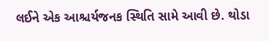લઈને એક આશ્ચર્યજનક સ્થિતિ સામે આવી છે. થોડા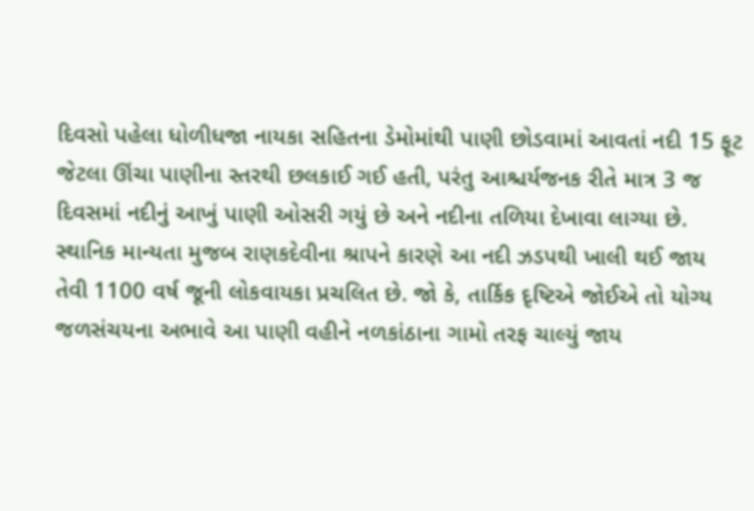દિવસો પહેલા ધોળીધજા નાયકા સહિતના ડેમોમાંથી પાણી છોડવામાં આવતાં નદી 15 ફૂટ જેટલા ઊંચા પાણીના સ્તરથી છલકાઈ ગઈ હતી, પરંતુ આશ્ચર્યજનક રીતે માત્ર 3 જ દિવસમાં નદીનું આખું પાણી ઓસરી ગયું છે અને નદીના તળિયા દેખાવા લાગ્યા છે. સ્થાનિક માન્યતા મુજબ રાણકદેવીના શ્રાપને કારણે આ નદી ઝડપથી ખાલી થઈ જાય તેવી 1100 વર્ષ જૂની લોકવાયકા પ્રચલિત છે. જો કે, તાર્કિક દૃષ્ટિએ જોઈએ તો યોગ્ય જળસંચયના અભાવે આ પાણી વહીને નળકાંઠાના ગામો તરફ ચાલ્યું જાય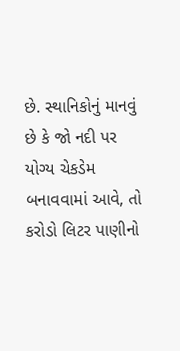છે. સ્થાનિકોનું માનવું છે કે જો નદી પર યોગ્ય ચેકડેમ બનાવવામાં આવે, તો કરોડો લિટર પાણીનો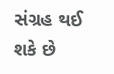સંગ્રહ થઈ શકે છે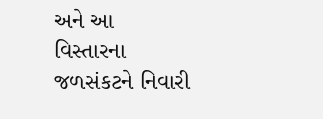અને આ વિસ્તારના જળસંકટને નિવારી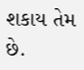શકાય તેમ છે.